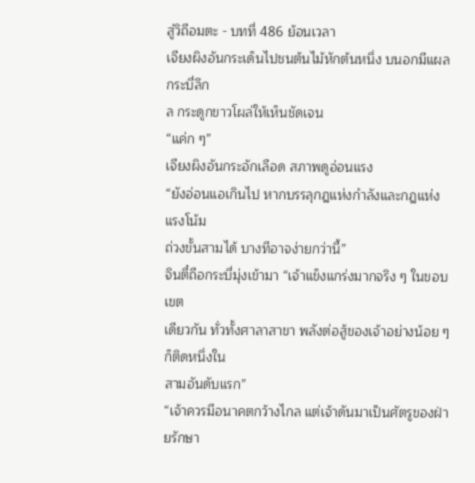สู่วิถีอมตะ - บทที่ 486 ย้อนเวลา
เจียงผิงอันกระเด็นไปชนต้นไม้หักต้นหนึ่ง บนอกมีแผลกระบี่ลึก
ล กระดูกขาวโผล่ให้เห็นชัดเจน
“แค่ก ๆ”
เจียงผิงอันกระอักเลือด สภาพดูอ่อนแรง
“ยังอ่อนแอเกินไป หากบรรลุกฎแห่งกำลังและกฎแห่งแรงโน้ม
ถ่วงขั้นสามได้ บางทีอาจง่ายกว่านี้”
จินตี๋ถือกระบี่มุ่งเข้ามา “เจ้าแข็งแกร่งมากจริง ๆ ในขอบเขต
เดียวกัน ทั่วทั้งศาลาสาขา พลังต่อสู้ของเจ้าอย่างน้อย ๆ ก็ติดหนึ่งใน
สามอันดับแรก”
“เจ้าควรมีอนาคตกว้างไกล แต่เจ้าดันมาเป็นศัตรูของฝ่ายรักษา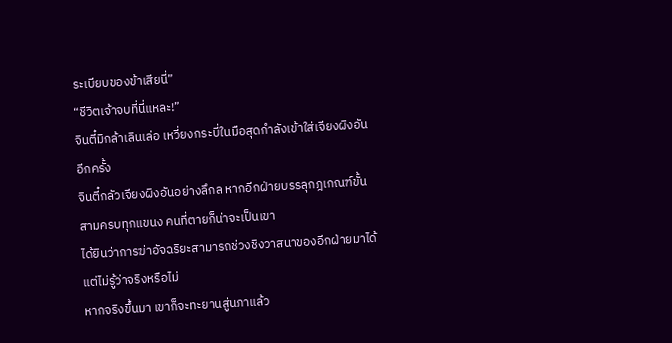ระเบียบของข้าเสียนี่”
“ชีวิตเจ้าจบที่นี่แหละ!”
จินตี๋มิกล้าเลินเล่อ เหวี่ยงกระบี่ในมือสุดกำลังเข้าใส่เจียงผิงอัน
อีกครั้ง
จินตี๋กลัวเจียงผิงอันอย่างลึกล หากอีกฝ่ายบรรลุกฎเกณฑ์ขั้น
สามครบทุกแขนง คนที่ตายก็น่าจะเป็นเขา
ได้ยินว่าการฆ่าอัจฉริยะสามารถช่วงชิงวาสนาของอีกฝ่ายมาได้
แต่ไม่รู้ว่าจริงหรือไม่
หากจริงขึ้นมา เขาก็จะทะยานสู่นภาแล้ว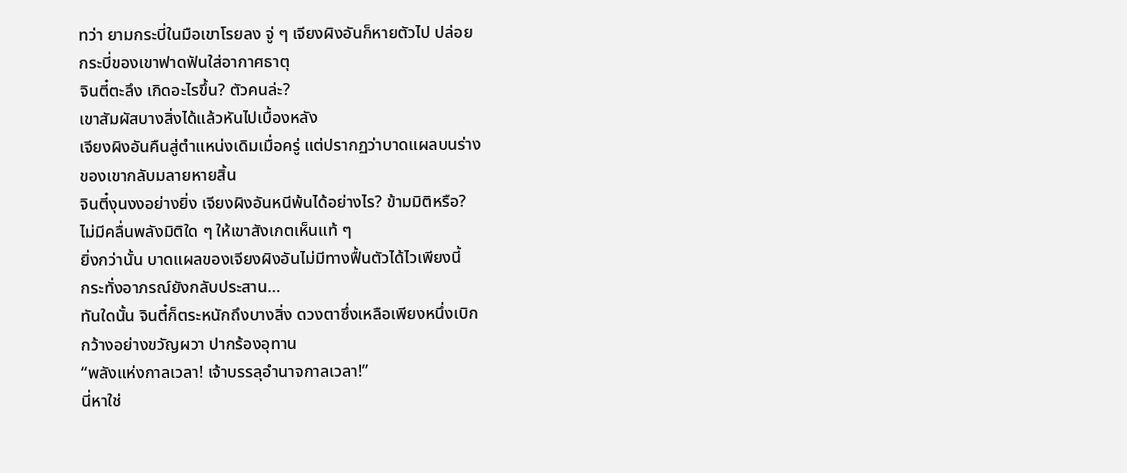ทว่า ยามกระบี่ในมือเขาโรยลง จู่ ๆ เจียงผิงอันก็หายตัวไป ปล่อย
กระบี่ของเขาฟาดฟันใส่อากาศธาตุ
จินตี๋ตะลึง เกิดอะไรขึ้น? ตัวคนล่ะ?
เขาสัมผัสบางสิ่งได้แล้วหันไปเบื้องหลัง
เจียงผิงอันคืนสู่ตำแหน่งเดิมเมื่อครู่ แต่ปรากฏว่าบาดแผลบนร่าง
ของเขากลับมลายหายสิ้น
จินตี๋งุนงงอย่างยิ่ง เจียงผิงอันหนีพ้นได้อย่างไร? ข้ามมิติหรือ?
ไม่มีคลื่นพลังมิติใด ๆ ให้เขาสังเกตเห็นแท้ ๆ
ยิ่งกว่านั้น บาดแผลของเจียงผิงอันไม่มีทางฟื้นตัวได้ไวเพียงนี้
กระทั่งอาภรณ์ยังกลับประสาน…
ทันใดนั้น จินตี๋ก็ตระหนักถึงบางสิ่ง ดวงตาซึ่งเหลือเพียงหนึ่งเบิก
กว้างอย่างขวัญผวา ปากร้องอุทาน
“พลังแห่งกาลเวลา! เจ้าบรรลุอำนาจกาลเวลา!”
นี่หาใช่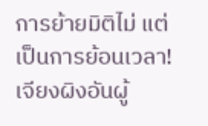การย้ายมิติไม่ แต่เป็นการย้อนเวลา!
เจียงผิงอันผู้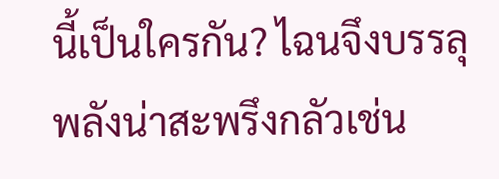นี้เป็นใครกัน? ไฉนจึงบรรลุพลังน่าสะพรึงกลัวเช่น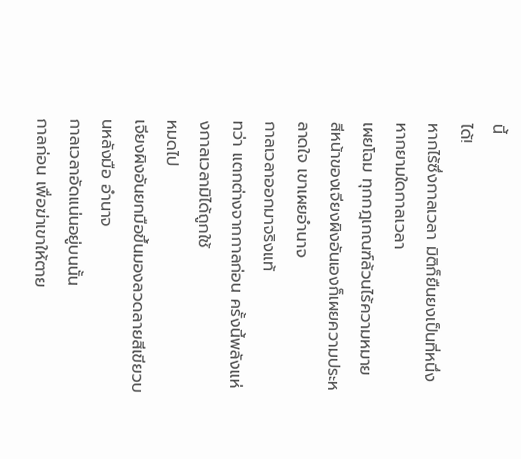นี้
ได้!
หากไร้ซึ่งกาลเวลา มิติก็ยืนยงเป็นที่หนึ่ง หากยามใดกาลเวลา
เผยโฉม ทุกกฎเกณฑ์ล้วนไร้ความหมาย
สีหน้าของเจียงผิงอันเองก็เผยความประหลาดใจ เขาเผยอำนาจ
กาลเวลาออกมาจริงแท้
ทว่า แตกต่างจากกาลก่อน ครั้งนี้พลังแห่งกาลเวลามิได้ถูกใช้
หมดไป
เจียงผิงอันยกมือขึ้นมองลวดลายสีเขียวบนหลังมือ อำนาจ
กาลเวลาอัดแน่นอยู่บนนั้น
กาลก่อน เพื่อฆ่าเขาให้ตาย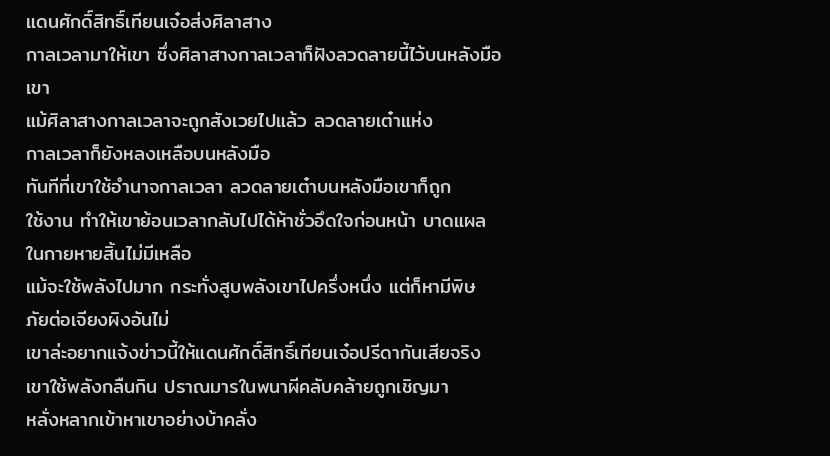แดนศักดิ์สิทธิ์เทียนเจ๋อส่งศิลาสาง
กาลเวลามาให้เขา ซึ่งศิลาสางกาลเวลาก็ฝังลวดลายนี้ไว้บนหลังมือ
เขา
แม้ศิลาสางกาลเวลาจะถูกสังเวยไปแล้ว ลวดลายเต๋าแห่ง
กาลเวลาก็ยังหลงเหลือบนหลังมือ
ทันทีที่เขาใช้อำนาจกาลเวลา ลวดลายเต๋าบนหลังมือเขาก็ถูก
ใช้งาน ทำให้เขาย้อนเวลากลับไปได้ห้าชั่วอึดใจก่อนหน้า บาดแผล
ในกายหายสิ้นไม่มีเหลือ
แม้จะใช้พลังไปมาก กระทั่งสูบพลังเขาไปครึ่งหนึ่ง แต่ก็หามีพิษ
ภัยต่อเจียงผิงอันไม่
เขาล่ะอยากแจ้งข่าวนี้ให้แดนศักดิ์สิทธิ์เทียนเจ๋อปรีดากันเสียจริง
เขาใช้พลังกลืนกิน ปราณมารในพนาผีคลับคล้ายถูกเชิญมา
หลั่งหลากเข้าหาเขาอย่างบ้าคลั่ง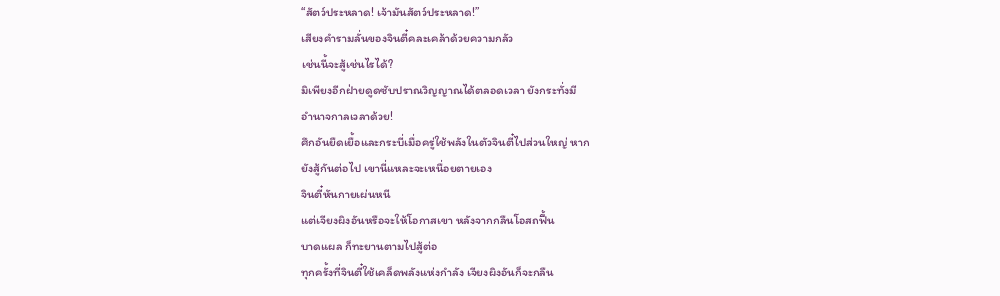“สัตว์ประหลาด! เจ้ามันสัตว์ประหลาด!”
เสียงคำรามลั่นของจินตี๋คละเคล้าด้วยความกลัว
เช่นนี้จะสู้เช่นไรได้?
มิเพียงอีกฝ่ายดูดซับปราณวิญญาณได้ตลอดเวลา ยังกระทั่งมี
อำนาจกาลเวลาด้วย!
ศึกอันยืดเยื้อและกระบี่เมื่อครู่ใช้พลังในตัวจินตี๋ไปส่วนใหญ่ หาก
ยังสู้กันต่อไป เขานี่แหละจะเหนื่อยตายเอง
จินตี๋หันกายเผ่นหนี
แต่เจียงผิงอันหรือจะให้โอกาสเขา หลังจากกลืนโอสถฟื้น
บาดแผล ก็ทะยานตามไปสู้ต่อ
ทุกครั้งที่จินตี๋ใช้เคล็ดพลังแห่งกำลัง เจียงผิงอันก็จะกลืน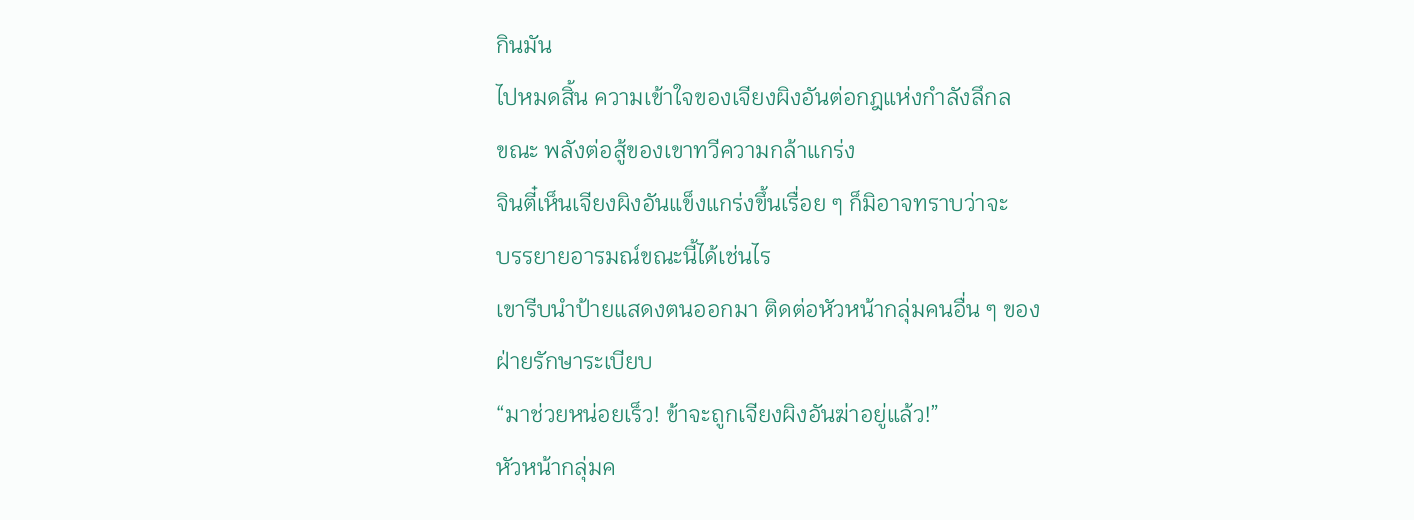กินมัน
ไปหมดสิ้น ความเข้าใจของเจียงผิงอันต่อกฎแห่งกำลังลึกล
ขณะ พลังต่อสู้ของเขาทวีความกล้าแกร่ง
จินตี๋เห็นเจียงผิงอันแข็งแกร่งขึ้นเรื่อย ๆ ก็มิอาจทราบว่าจะ
บรรยายอารมณ์ขณะนี้ได้เช่นไร
เขารีบนำป้ายแสดงตนออกมา ติดต่อหัวหน้ากลุ่มคนอื่น ๆ ของ
ฝ่ายรักษาระเบียบ
“มาช่วยหน่อยเร็ว! ข้าจะถูกเจียงผิงอันฆ่าอยู่แล้ว!”
หัวหน้ากลุ่มค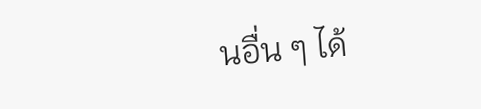นอื่น ๆ ได้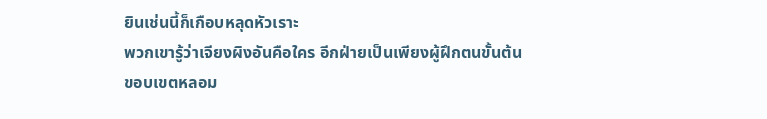ยินเช่นนี้ก็เกือบหลุดหัวเราะ
พวกเขารู้ว่าเจียงผิงอันคือใคร อีกฝ่ายเป็นเพียงผู้ฝึกตนขั้นต้น
ขอบเขตหลอม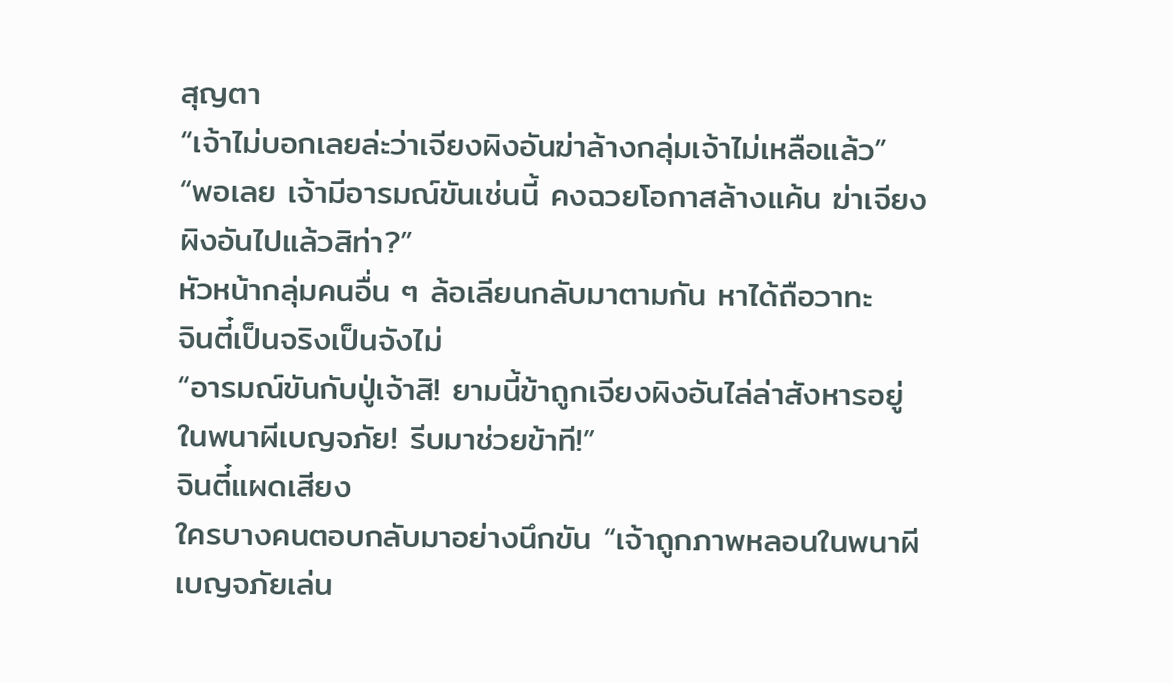สุญตา
“เจ้าไม่บอกเลยล่ะว่าเจียงผิงอันฆ่าล้างกลุ่มเจ้าไม่เหลือแล้ว”
“พอเลย เจ้ามีอารมณ์ขันเช่นนี้ คงฉวยโอกาสล้างแค้น ฆ่าเจียง
ผิงอันไปแล้วสิท่า?”
หัวหน้ากลุ่มคนอื่น ๆ ล้อเลียนกลับมาตามกัน หาได้ถือวาทะ
จินตี๋เป็นจริงเป็นจังไม่
“อารมณ์ขันกับปู่เจ้าสิ! ยามนี้ข้าถูกเจียงผิงอันไล่ล่าสังหารอยู่
ในพนาผีเบญจภัย! รีบมาช่วยข้าที!”
จินตี๋แผดเสียง
ใครบางคนตอบกลับมาอย่างนึกขัน “เจ้าถูกภาพหลอนในพนาผี
เบญจภัยเล่น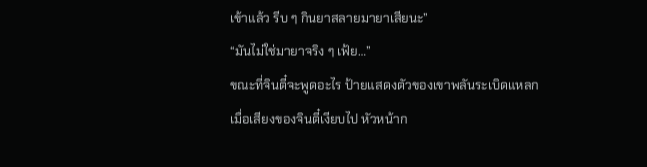เข้าแล้ว รีบ ๆ กินยาสลายมายาเสียนะ”
“มันไม่ใช่มายาจริง ๆ เฟ้ย…”
ขณะที่จินตี๋จะพูดอะไร ป้ายแสดงตัวของเขาพลันระเบิดแหลก
เมื่อเสียงของจินตี๋เงียบไป หัวหน้าก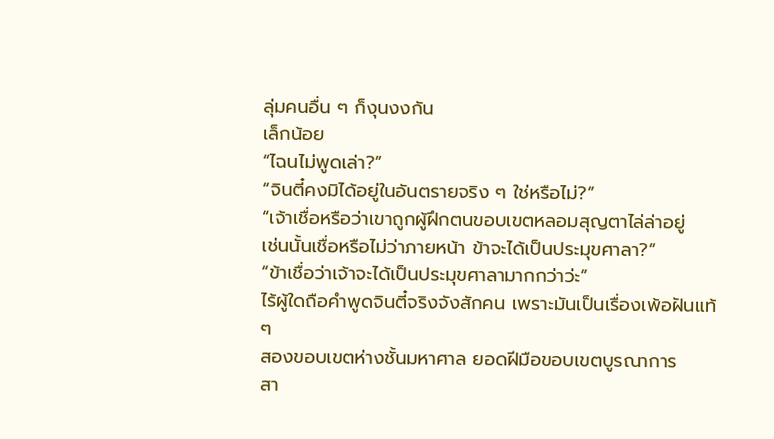ลุ่มคนอื่น ๆ ก็งุนงงกัน
เล็กน้อย
“ไฉนไม่พูดเล่า?”
“จินตี๋คงมิได้อยู่ในอันตรายจริง ๆ ใช่หรือไม่?”
“เจ้าเชื่อหรือว่าเขาถูกผู้ฝึกตนขอบเขตหลอมสุญตาไล่ล่าอยู่
เช่นนั้นเชื่อหรือไม่ว่าภายหน้า ข้าจะได้เป็นประมุขศาลา?”
“ข้าเชื่อว่าเจ้าจะได้เป็นประมุขศาลามากกว่าว่ะ”
ไร้ผู้ใดถือคำพูดจินตี๋จริงจังสักคน เพราะมันเป็นเรื่องเพ้อฝันแท้
ๆ
สองขอบเขตห่างชั้นมหาศาล ยอดฝีมือขอบเขตบูรณาการ
สา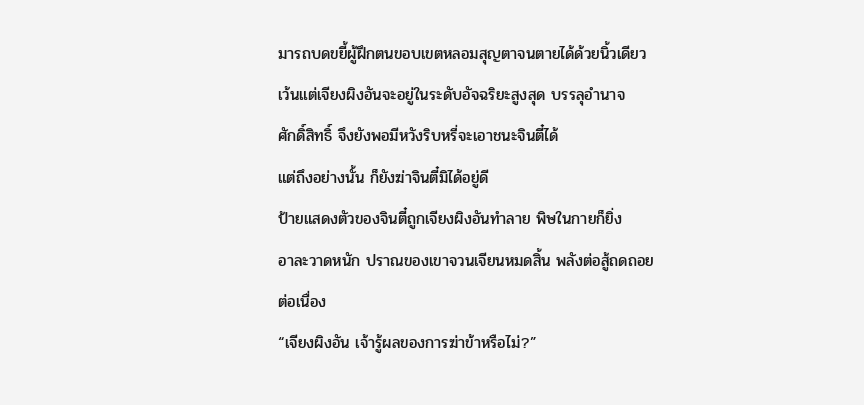มารถบดขยี้ผู้ฝึกตนขอบเขตหลอมสุญตาจนตายได้ด้วยนิ้วเดียว
เว้นแต่เจียงผิงอันจะอยู่ในระดับอัจฉริยะสูงสุด บรรลุอำนาจ
ศักดิ์สิทธิ์ จึงยังพอมีหวังริบหรี่จะเอาชนะจินตี๋ได้
แต่ถึงอย่างนั้น ก็ยังฆ่าจินตี๋มิได้อยู่ดี
ป้ายแสดงตัวของจินตี๋ถูกเจียงผิงอันทำลาย พิษในกายก็ยิ่ง
อาละวาดหนัก ปราณของเขาจวนเจียนหมดสิ้น พลังต่อสู้ถดถอย
ต่อเนื่อง
“เจียงผิงอัน เจ้ารู้ผลของการฆ่าข้าหรือไม่?”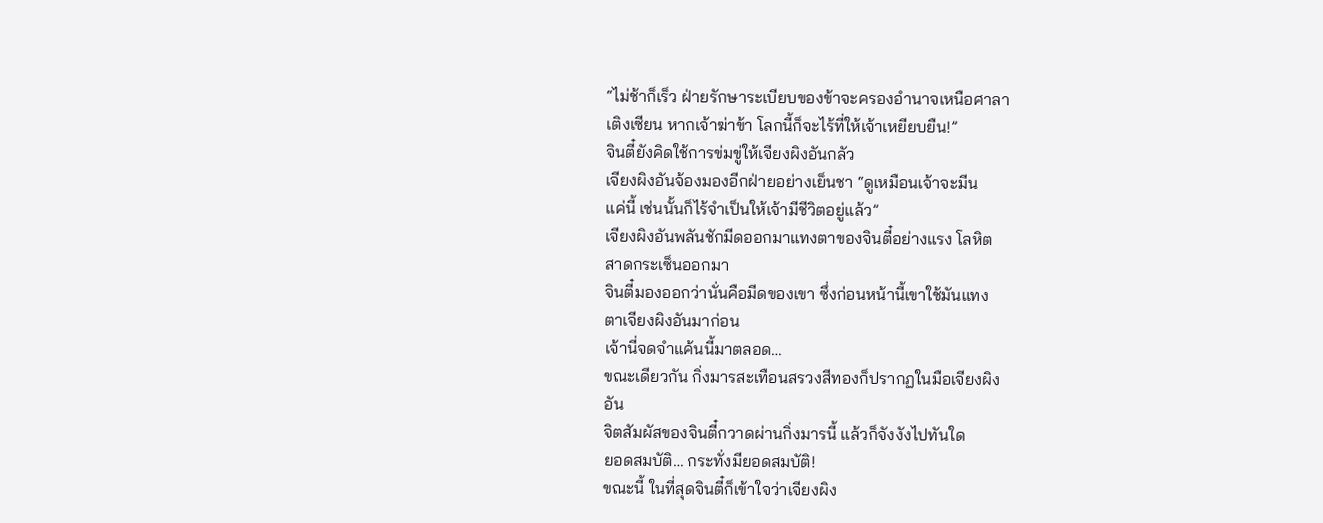“ไม่ช้าก็เร็ว ฝ่ายรักษาระเบียบของข้าจะครองอำนาจเหนือศาลา
เติงเซียน หากเจ้าฆ่าข้า โลกนี้ก็จะไร้ที่ให้เจ้าเหยียบยืน!”
จินตี๋ยังคิดใช้การข่มขู่ให้เจียงผิงอันกลัว
เจียงผิงอันจ้องมองอีกฝ่ายอย่างเย็นชา “ดูเหมือนเจ้าจะมีน
แค่นี้ เช่นนั้นก็ไร้จำเป็นให้เจ้ามีชีวิตอยู่แล้ว”
เจียงผิงอันพลันชักมีดออกมาแทงตาของจินตี๋อย่างแรง โลหิต
สาดกระเซ็นออกมา
จินตี๋มองออกว่านั่นคือมีดของเขา ซึ่งก่อนหน้านี้เขาใช้มันแทง
ตาเจียงผิงอันมาก่อน
เจ้านี่จดจำแค้นนี้มาตลอด…
ขณะเดียวกัน กิ่งมารสะเทือนสรวงสีทองก็ปรากฏในมือเจียงผิง
อัน
จิตสัมผัสของจินตี๋กวาดผ่านกิ่งมารนี้ แล้วก็จังงังไปทันใด
ยอดสมบัติ… กระทั่งมียอดสมบัติ!
ขณะนี้ ในที่สุดจินตี๋ก็เข้าใจว่าเจียงผิง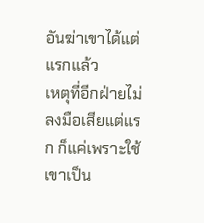อันฆ่าเขาได้แต่แรกแล้ว
เหตุที่อีกฝ่ายไม่ลงมือเสียแต่แรก ก็แค่เพราะใช้เขาเป็น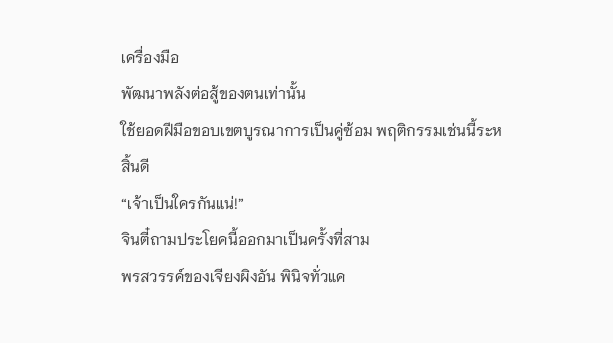เครื่องมือ
พัฒนาพลังต่อสู้ของตนเท่านั้น
ใช้ยอดฝีมือขอบเขตบูรณาการเป็นคู่ซ้อม พฤติกรรมเช่นนี้ระห
สิ้นดี
“เจ้าเป็นใครกันแน่!”
จินตี๋ถามประโยคนี้ออกมาเป็นครั้งที่สาม
พรสวรรค์ของเจียงผิงอัน พินิจทั่วแค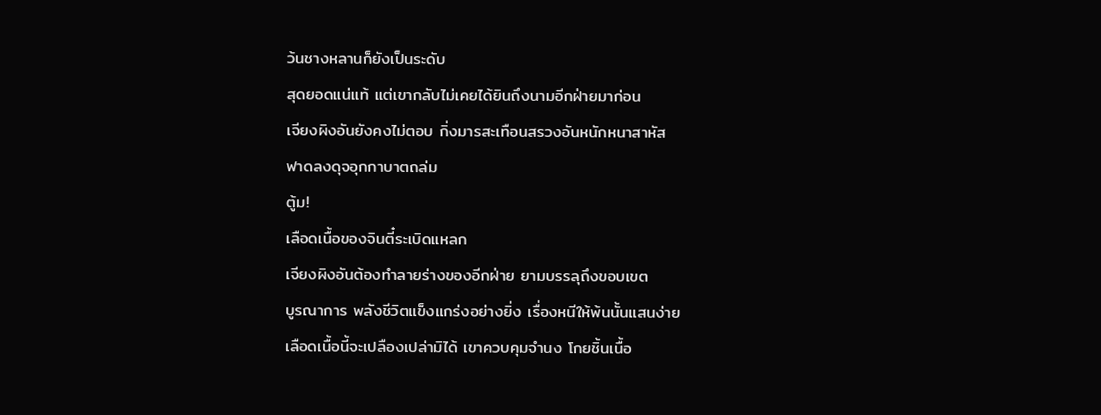ว้นชางหลานก็ยังเป็นระดับ
สุดยอดแน่แท้ แต่เขากลับไม่เคยได้ยินถึงนามอีกฝ่ายมาก่อน
เจียงผิงอันยังคงไม่ตอบ กิ่งมารสะเทือนสรวงอันหนักหนาสาหัส
ฟาดลงดุจอุกกาบาตถล่ม
ตู้ม!
เลือดเนื้อของจินตี๋ระเบิดแหลก
เจียงผิงอันต้องทำลายร่างของอีกฝ่าย ยามบรรลุถึงขอบเขต
บูรณาการ พลังชีวิตแข็งแกร่งอย่างยิ่ง เรื่องหนีให้พ้นนั้นแสนง่าย
เลือดเนื้อนี้จะเปลืองเปล่ามิได้ เขาควบคุมจำนง โกยชิ้นเนื้อ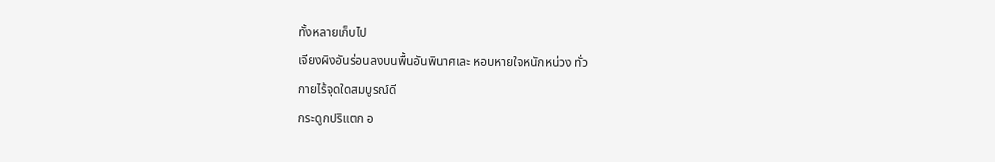ทั้งหลายเก็บไป
เจียงผิงอันร่อนลงบนพื้นอันพินาศเละ หอบหายใจหนักหน่วง ทั่ว
กายไร้จุดใดสมบูรณ์ดี
กระดูกปริแตก อ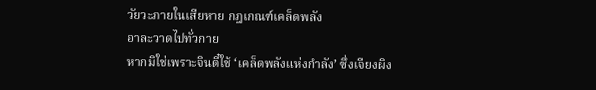วัยวะภายในเสียหาย กฎเกณฑ์เคล็ดพลัง
อาละวาดไปทั่วกาย
หากมิใช่เพราะจินตี๋ใช้ ‘เคล็ดพลังแห่งกำลัง’ ซึ่งเจียงผิง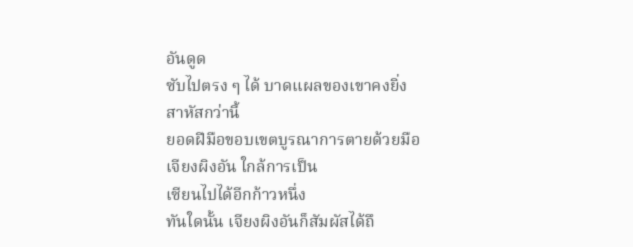อันดูด
ซับไปตรง ๆ ได้ บาดแผลของเขาคงยิ่งสาหัสกว่านี้
ยอดฝีมือขอบเขตบูรณาการตายด้วยมือเจียงผิงอัน ใกล้การเป็น
เซียนไปได้อีกก้าวหนึ่ง
ทันใดนั้น เจียงผิงอันก็สัมผัสได้ถึ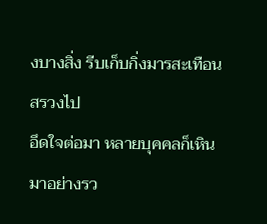งบางสิ่ง รีบเก็บกิ่งมารสะเทือน
สรวงไป
อึดใจต่อมา หลายบุคคลก็เหินมาอย่างรว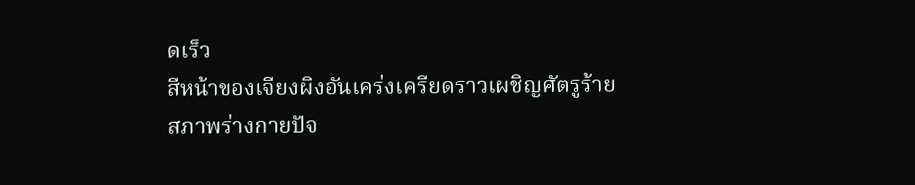ดเร็ว
สีหน้าของเจียงผิงอันเคร่งเครียดราวเผชิญศัตรูร้าย
สภาพร่างกายปัจ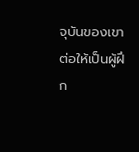จุบันของเขา ต่อให้เป็นผู้ฝึก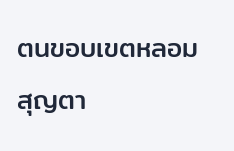ตนขอบเขตหลอม
สุญตา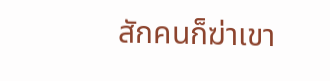สักคนก็ฆ่าเขา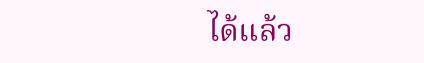ได้แล้ว